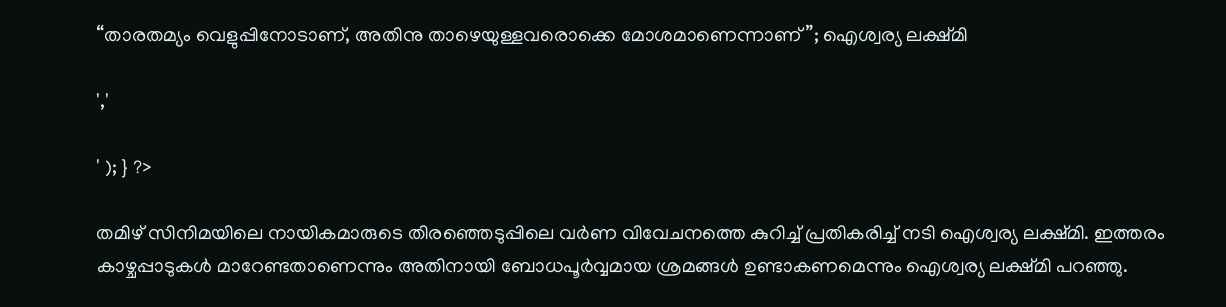“താരതമ്യം വെളുപ്പിനോടാണ്, അതിനു താഴെയുള്ളവരൊക്കെ മോശമാണെന്നാണ്”; ഐശ്വര്യ ലക്ഷ്മി

','

' ); } ?>

തമിഴ് സിനിമയിലെ നായികമാരുടെ തിരഞ്ഞെടുപ്പിലെ വര്‍ണ വിവേചനത്തെ കുറിച്ച് പ്രതികരിച്ച് നടി ഐശ്വര്യ ലക്ഷ്മി. ഇത്തരം കാഴ്ചപ്പാടുകള്‍ മാറേണ്ടതാണെന്നും അതിനായി ബോധപൂര്‍വ്വമായ ശ്രമങ്ങള്‍ ഉണ്ടാകണമെന്നും ഐശ്വര്യ ലക്ഷ്മി പറഞ്ഞു.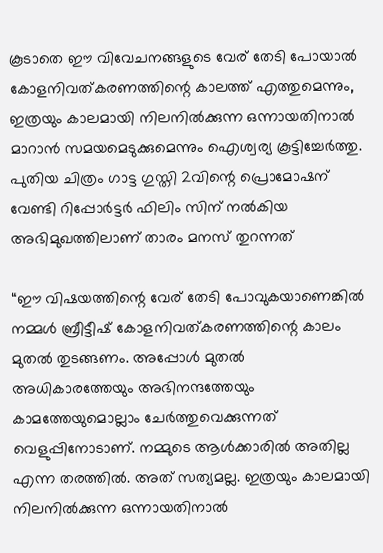കൂടാതെ ഈ വിവേചനങ്ങളുടെ വേര് തേടി പോയാല്‍ കോളനിവത്കരണത്തിന്റെ കാലത്ത് എത്തുമെന്നും, ഇത്രയും കാലമായി നിലനില്‍ക്കുന്ന ഒന്നായതിനാല്‍ മാറാന്‍ സമയമെടുക്കുമെന്നും ഐശ്വര്യ കൂട്ടിച്ചേർത്തു. പുതിയ ചിത്രം ഗാട്ട ഗുസ്തി 2വിന്റെ പ്രൊമോഷന് വേണ്ടി റിപ്പോര്‍ട്ടര്‍ ഫിലിം സിന് നല്‍കിയ അഭിമുഖത്തിലാണ് താരം മനസ് തുറന്നത്

“ഈ വിഷയത്തിന്റെ വേര് തേടി പോവുകയാണെങ്കില്‍ നമ്മള്‍ ബ്രീട്ടീഷ് കോളനിവത്കരണത്തിന്റെ കാലം മുതല്‍ തുടങ്ങണം. അപ്പോള്‍ മുതല്‍ അധികാരത്തേയും അഭിനന്ദത്തേയും കാമത്തേയുമൊല്ലാം ചേര്‍ത്തുവെക്കുന്നത് വെളുപ്പിനോടാണ്. നമ്മുടെ ആള്‍ക്കാരില്‍ അതില്ല എന്ന തരത്തില്‍. അത് സത്യമല്ല. ഇത്രയും കാലമായി നിലനില്‍ക്കുന്ന ഒന്നായതിനാല്‍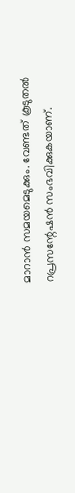മാറാന്‍ സമയമെടുക്കും. വേണ്ടത് കൂടുതല്‍ റപ്രസന്റേഷന്‍ സംഭവിക്കുകയാണ്.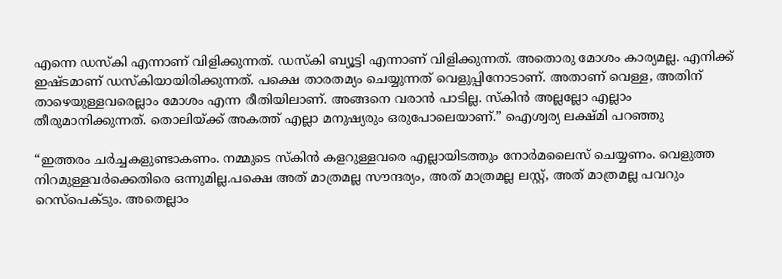എന്നെ ഡസ്‌കി എന്നാണ് വിളിക്കുന്നത്. ഡസ്‌കി ബ്യൂട്ടി എന്നാണ് വിളിക്കുന്നത്. അതൊരു മോശം കാര്യമല്ല. എനിക്ക് ഇഷ്ടമാണ് ഡസ്‌കിയായിരിക്കുന്നത്. പക്ഷെ താരതമ്യം ചെയ്യുന്നത് വെളുപ്പിനോടാണ്. അതാണ് വെള്ള, അതിന് താഴെയുള്ളവരെല്ലാം മോശം എന്ന രീതിയിലാണ്. അങ്ങനെ വരാന്‍ പാടില്ല. സ്‌കിന്‍ അല്ലല്ലോ എല്ലാം തീരുമാനിക്കുന്നത്. തൊലിയ്ക്ക് അകത്ത് എല്ലാ മനുഷ്യരും ഒരുപോലെയാണ്.” ഐശ്വര്യ ലക്ഷ്മി പറഞ്ഞു

“ഇത്തരം ചര്‍ച്ചകളുണ്ടാകണം. നമ്മുടെ സ്‌കിന്‍ കളറുള്ളവരെ എല്ലായിടത്തും നോര്‍മലൈസ് ചെയ്യണം. വെളുത്ത നിറമുള്ളവര്‍ക്കെതിരെ ഒന്നുമില്ല.പക്ഷെ അത് മാത്രമല്ല സൗന്ദര്യം, അത് മാത്രമല്ല ലസ്റ്റ്, അത് മാത്രമല്ല പവറും റെസ്‌പെക്ടും. അതെല്ലാം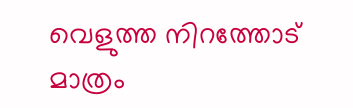വെളുത്ത നിറത്തോട് മാത്രം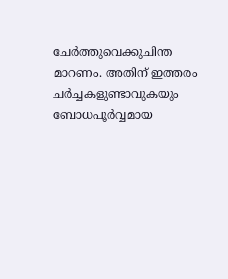ചേര്‍ത്തുവെക്കുചിന്ത മാറണം. അതിന് ഇത്തരം ചര്‍ച്ചകളുണ്ടാവുകയും ബോധപൂര്‍വ്വമായ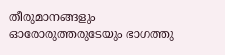തീരുമാനങ്ങളും ഓരോരുത്തരുടേയും ഭാഗത്തു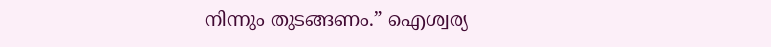നിന്നും തുടങ്ങണം.” ഐശ്വര്യ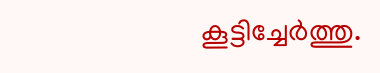കൂട്ടിച്ചേർത്തു.